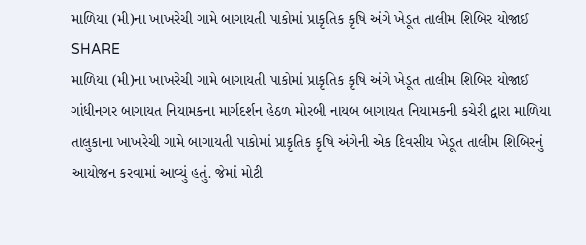માળિયા (મી)ના ખાખરેચી ગામે બાગાયતી પાકોમાં પ્રાકૃતિક કૃષિ અંગે ખેડૂત તાલીમ શિબિર યોજાઈ
SHARE
માળિયા (મી)ના ખાખરેચી ગામે બાગાયતી પાકોમાં પ્રાકૃતિક કૃષિ અંગે ખેડૂત તાલીમ શિબિર યોજાઈ
ગાંધીનગર બાગાયત નિયામકના માર્ગદર્શન હેઠળ મોરબી નાયબ બાગાયત નિયામકની કચેરી દ્વારા માળિયા તાલુકાના ખાખરેચી ગામે બાગાયતી પાકોમાં પ્રાકૃતિક કૃષિ અંગેની એક દિવસીય ખેડૂત તાલીમ શિબિરનું આયોજન કરવામાં આવ્યું હતું. જેમાં મોટી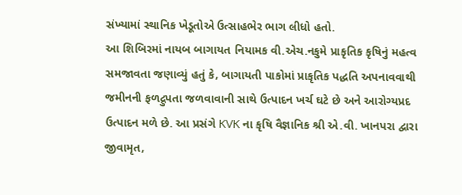સંખ્યામાં સ્થાનિક ખેડૂતોએ ઉત્સાહભેર ભાગ લીધો હતો.
આ શિબિરમાં નાયબ બાગાયત નિયામક વી.એચ.નકુમે પ્રાકૃતિક કૃષિનું મહત્વ સમજાવતા જણાવ્યું હતું કે, બાગાયતી પાકોમાં પ્રાકૃતિક પદ્ધતિ અપનાવવાથી જમીનની ફળદ્રુપતા જળવાવાની સાથે ઉત્પાદન ખર્ચ ઘટે છે અને આરોગ્યપ્રદ ઉત્પાદન મળે છે. આ પ્રસંગે KVK ના કૃષિ વૈજ્ઞાનિક શ્રી એ.વી. ખાનપરા દ્વારા જીવામૃત,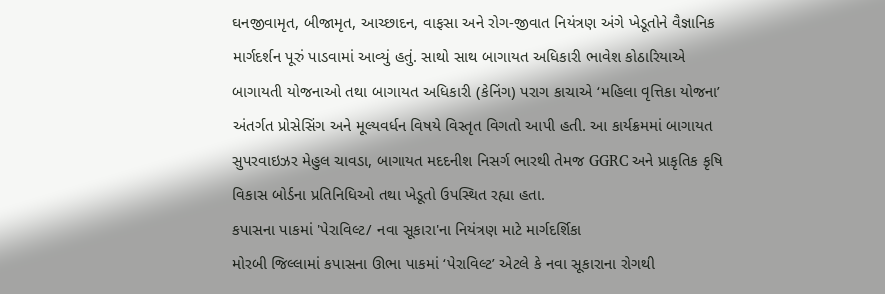ઘનજીવામૃત, બીજામૃત, આચ્છાદન, વાફસા અને રોગ-જીવાત નિયંત્રણ અંગે ખેડૂતોને વૈજ્ઞાનિક માર્ગદર્શન પૂરું પાડવામાં આવ્યું હતું. સાથો સાથ બાગાયત અધિકારી ભાવેશ કોઠારિયાએ બાગાયતી યોજનાઓ તથા બાગાયત અધિકારી (કેનિંગ) પરાગ કાચાએ ‘મહિલા વૃત્તિકા યોજના’ અંતર્ગત પ્રોસેસિંગ અને મૂલ્યવર્ધન વિષયે વિસ્તૃત વિગતો આપી હતી. આ કાર્યક્રમમાં બાગાયત સુપરવાઇઝર મેહુલ ચાવડા, બાગાયત મદદનીશ નિસર્ગ ભારથી તેમજ GGRC અને પ્રાકૃતિક કૃષિ વિકાસ બોર્ડના પ્રતિનિધિઓ તથા ખેડૂતો ઉપસ્થિત રહ્યા હતા.
કપાસના પાકમાં 'પેરાવિલ્ટ/ નવા સૂકારા'ના નિયંત્રણ માટે માર્ગદર્શિકા
મોરબી જિલ્લામાં કપાસના ઊભા પાકમાં ‘પેરાવિલ્ટ’ એટલે કે નવા સૂકારાના રોગથી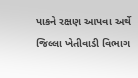પાકને રક્ષણ આપવા અર્થે જિલ્લા ખેતીવાડી વિભાગ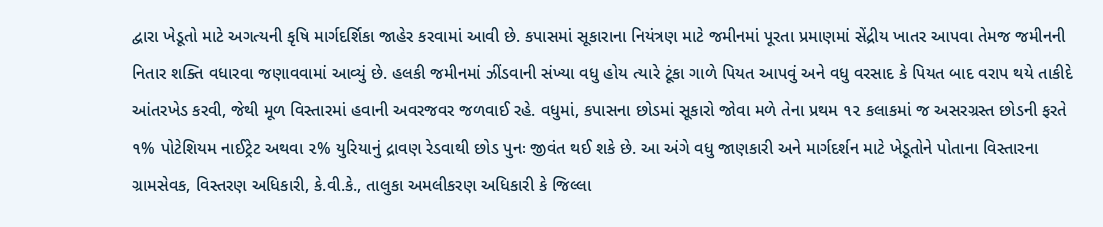દ્વારા ખેડૂતો માટે અગત્યની કૃષિ માર્ગદર્શિકા જાહેર કરવામાં આવી છે. કપાસમાં સૂકારાના નિયંત્રણ માટે જમીનમાં પૂરતા પ્રમાણમાં સેંદ્રીય ખાતર આપવા તેમજ જમીનની નિતાર શક્તિ વધારવા જણાવવામાં આવ્યું છે. હલકી જમીનમાં ઝીંડવાની સંખ્યા વધુ હોય ત્યારે ટૂંકા ગાળે પિયત આપવું અને વધુ વરસાદ કે પિયત બાદ વરાપ થયે તાકીદે આંતરખેડ કરવી, જેથી મૂળ વિસ્તારમાં હવાની અવરજવર જળવાઈ રહે. વધુમાં, કપાસના છોડમાં સૂકારો જોવા મળે તેના પ્રથમ ૧૨ કલાકમાં જ અસરગ્રસ્ત છોડની ફરતે ૧% પોટેશિયમ નાઈટ્રેટ અથવા ૨% યુરિયાનું દ્રાવણ રેડવાથી છોડ પુનઃ જીવંત થઈ શકે છે. આ અંગે વધુ જાણકારી અને માર્ગદર્શન માટે ખેડૂતોને પોતાના વિસ્તારના ગ્રામસેવક, વિસ્તરણ અધિકારી, કે.વી.કે., તાલુકા અમલીકરણ અધિકારી કે જિલ્લા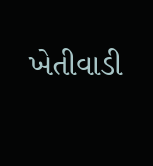ખેતીવાડી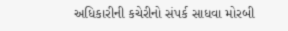અધિકારીની કચેરીનો સંપર્ક સાધવા મોરબી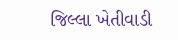જિલ્લા ખેતીવાડી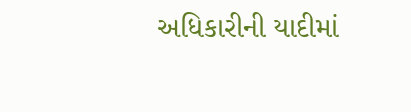અધિકારીની યાદીમાં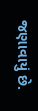જણાવાયું છે.